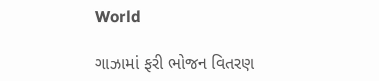World

ગાઝામાં ફરી ભોજન વિતરણ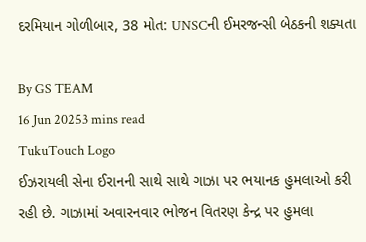દરમિયાન ગોળીબાર, 38 મોત: UNSCની ઈમરજન્સી બેઠકની શક્યતા

By GS TEAM
16 Jun 20253 mins read
TukuTouch Logo
ઈઝરાયલી સેના ઈરાનની સાથે સાથે ગાઝા પર ભયાનક હુમલાઓ કરી રહી છે. ગાઝામાં અવારનવાર ભોજન વિતરણ કેન્દ્ર પર હુમલા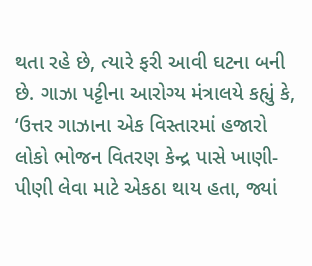થતા રહે છે, ત્યારે ફરી આવી ઘટના બની છે. ગાઝા પટ્ટીના આરોગ્ય મંત્રાલયે કહ્યું કે, ‘ઉત્તર ગાઝાના એક વિસ્તારમાં હજારો લોકો ભોજન વિતરણ કેન્દ્ર પાસે ખાણી-પીણી લેવા માટે એકઠા થાય હતા, જ્યાં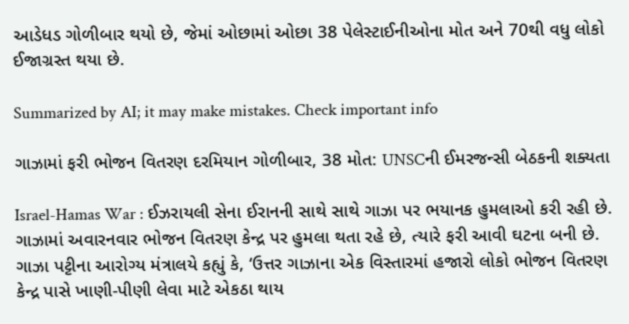આડેધડ ગોળીબાર થયો છે, જેમાં ઓછામાં ઓછા 38 પેલેસ્ટાઈનીઓના મોત અને 70થી વધુ લોકો ઈજાગ્રસ્ત થયા છે.

Summarized by AI; it may make mistakes. Check important info

ગાઝામાં ફરી ભોજન વિતરણ દરમિયાન ગોળીબાર, 38 મોત: UNSCની ઈમરજન્સી બેઠકની શક્યતા

Israel-Hamas War : ઈઝરાયલી સેના ઈરાનની સાથે સાથે ગાઝા પર ભયાનક હુમલાઓ કરી રહી છે. ગાઝામાં અવારનવાર ભોજન વિતરણ કેન્દ્ર પર હુમલા થતા રહે છે, ત્યારે ફરી આવી ઘટના બની છે. ગાઝા પટ્ટીના આરોગ્ય મંત્રાલયે કહ્યું કે, ‘ઉત્તર ગાઝાના એક વિસ્તારમાં હજારો લોકો ભોજન વિતરણ કેન્દ્ર પાસે ખાણી-પીણી લેવા માટે એકઠા થાય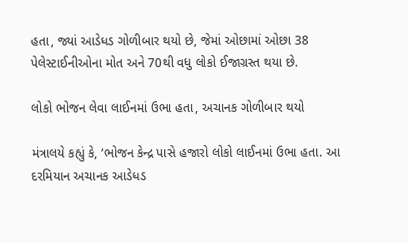હતા, જ્યાં આડેધડ ગોળીબાર થયો છે, જેમાં ઓછામાં ઓછા 38 પેલેસ્ટાઈનીઓના મોત અને 70થી વધુ લોકો ઈજાગ્રસ્ત થયા છે.

લોકો ભોજન લેવા લાઈનમાં ઉભા હતા, અચાનક ગોળીબાર થયો

મંત્રાલયે કહ્યું કે, ‘ભોજન કેન્દ્ર પાસે હજારો લોકો લાઈનમાં ઉભા હતા. આ દરમિયાન અચાનક આડેધડ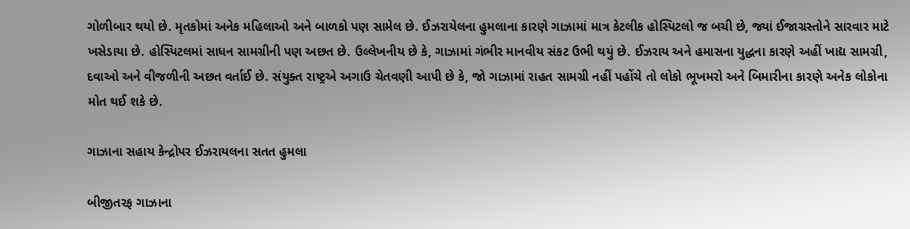ગોળીબાર થયો છે. મૃતકોમાં અનેક મહિલાઓ અને બાળકો પણ સામેલ છે. ઈઝરાયેલના હુમલાના કારણે ગાઝામાં માત્ર કેટલીક હોસ્પિટલો જ બચી છે, જ્યાં ઈજાગ્રસ્તોને સારવાર માટે ખસેડાયા છે. હોસ્પિટલમાં સાધન સામગ્રીની પણ અછત છે. ઉલ્લેખનીય છે કે, ગાઝામાં ગંભીર માનવીય સંકટ ઉભી થયું છે. ઈઝરાય અને હમાસના યુદ્ધના કારણે અહીં ખાદ્ય સામગ્રી, દવાઓ અને વીજળીની અછત વર્તાઈ છે. સંયુક્ત રાષ્ટ્રએ અગાઉ ચેતવણી આપી છે કે, જો ગાઝામાં રાહત સામગ્રી નહીં પહોંચે તો લોકો ભૂખમરો અને બિમારીના કારણે અનેક લોકોના મોત થઈ શકે છે.

ગાઝાના સહાય કેન્દ્રોપર ઈઝરાયલના સતત હુમલા

બીજીતરફ ગાઝાના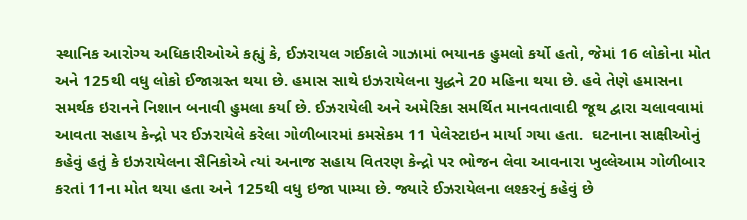સ્થાનિક આરોગ્ય અધિકારીઓએ કહ્યું કે, ઈઝરાયલ ગઈકાલે ગાઝામાં ભયાનક હુમલો કર્યો હતો, જેમાં 16 લોકોના મોત અને 125થી વધુ લોકો ઈજાગ્રસ્ત થયા છે. હમાસ સાથે ઇઝરાયેલના યુદ્ધને 20 મહિના થયા છે. હવે તેણે હમાસના સમર્થક ઇરાનને નિશાન બનાવી હુમલા કર્યા છે. ઈઝરાયેલી અને અમેરિકા સમર્થિત માનવતાવાદી જૂથ દ્વારા ચલાવવામાં આવતા સહાય કેન્દ્રો પર ઈઝરાયેલે કરેલા ગોળીબારમાં કમસેકમ 11 પેલેસ્ટાઇન માર્યા ગયા હતા.  ઘટનાના સાક્ષીઓનું કહેવું હતું કે ઇઝરાયેલના સૈનિકોએ ત્યાં અનાજ સહાય વિતરણ કેન્દ્રો પર ભોજન લેવા આવનારા ખુલ્લેઆમ ગોળીબાર કરતાં 11ના મોત થયા હતા અને 125થી વધુ ઇજા પામ્યા છે. જ્યારે ઈઝરાયેલના લશ્કરનું કહેવું છે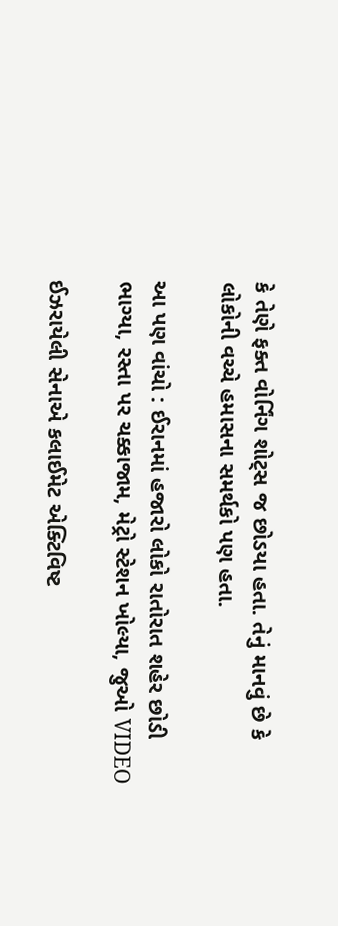કે તેણે ફક્ત વોર્નિંગ શોટ્સ જ છોડયા હતા. તેનું માનવું છે કે લોકોની વચ્ચે હમાસના સમર્થકો પણ હતા.

આ પણ વાંચો : ઈરાનમાં હજારો લોકો રાતોરાત શહેર છોડી ભાગ્યા, રસ્તા પર ચક્કાજામ, મેટ્રો સ્ટેશન ખોલ્યા, જુઓ VIDEO

ઈઝરાયેલી સેનાએ કલાઈમેટ એક્ટિવિષ્ટ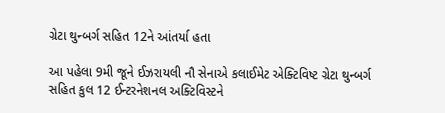ગ્રેટા થુન્બર્ગ સહિત 12ને આંતર્યા હતા

આ પહેલા 9મી જૂને ઈઝરાયલી નૌ સેનાએ કલાઈમેટ એક્ટિવિષ્ટ ગ્રેટા થુન્બર્ગ સહિત કુલ 12 ઈન્ટરનેશનલ અક્ટિવિસ્ટને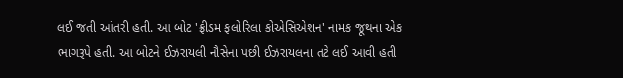લઈ જતી આંતરી હતી. આ બોટ 'ફ્રીડમ ફલોરિલા કોએસિએશન' નામક જૂથના એક ભાગરૂપે હતી. આ બોટને ઈઝરાયલી નૌસેના પછી ઈઝરાયલના તટે લઈ આવી હતી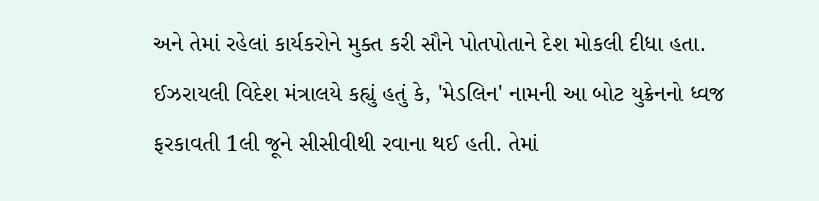અને તેમાં રહેલાં કાર્યકરોને મુક્ત કરી સૌને પોતપોતાને દેશ મોકલી દીધા હતા. ઈઝરાયલી વિદેશ મંત્રાલયે કહ્યું હતું કે, 'મેડલિન' નામની આ બોટ યુક્રેનનો ધ્વજ ફરકાવતી 1લી જૂને સીસીવીથી રવાના થઈ હતી. તેમાં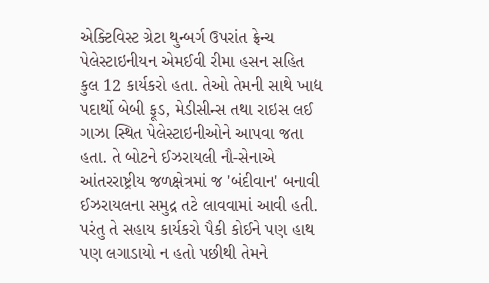એક્ટિવિસ્ટ ગ્રેટા થુન્બર્ગ ઉપરાંત ફ્રેન્ચ પેલેસ્ટાઇનીયન એમઈવી રીમા હસન સહિત કુલ 12 કાર્યકરો હતા. તેઓ તેમની સાથે ખાદ્ય પદાર્થો બેબી ફૂડ, મેડીસીન્સ તથા રાઇસ લઈ ગાઝા સ્થિત પેલેસ્ટાઇનીઓને આપવા જતા હતા. તે બોટને ઈઝરાયલી નૌ-સેનાએ આંતરરાષ્ટ્રીય જળક્ષેત્રમાં જ 'બંદીવાન' બનાવી ઈઝરાયલના સમુદ્ર તટે લાવવામાં આવી હતી. પરંતુ તે સહાય કાર્યકરો પૈકી કોઈને પણ હાથ પણ લગાડાયો ન હતો પછીથી તેમને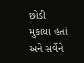છોડી મુકાયા હતાં અને સર્વેને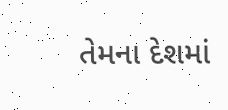તેમના દેશમાં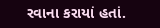રવાના કરાયાં હતાં.